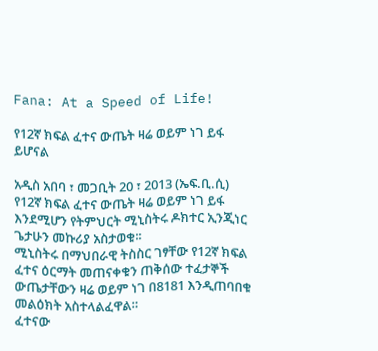Fana: At a Speed of Life!

የ12ኛ ክፍል ፈተና ውጤት ዛሬ ወይም ነገ ይፋ ይሆናል

አዲስ አበባ ፣ መጋቢት 20 ፣ 2013 (ኤፍ.ቢ.ሲ) የ12ኛ ክፍል ፈተና ውጤት ዛሬ ወይም ነገ ይፋ እንደሚሆን የትምህርት ሚኒስትሩ ዶክተር ኢንጂነር ጌታሁን መኩሪያ አስታወቁ፡፡
ሚኒስትሩ በማህበራዊ ትስስር ገፃቸው የ12ኛ ክፍል ፈተና ዕርማት መጠናቀቁን ጠቅሰው ተፈታኞች ውጤታቸውን ዛሬ ወይም ነገ በ8181 እንዲጠባበቁ መልዕክት አስተላልፈዋል።
ፈተናው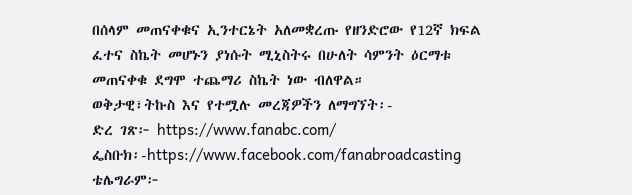በሰላም መጠናቀቁና ኢንተርኔት አለመቋረጡ የዘንድሮው የ12ኛ ክፍል ፈተና ስኬት መሆኑን ያነሱት ሚኒስትሩ በሁለት ሳምንት ዕርማቱ መጠናቀቁ ደግሞ ተጨማሪ ስኬት ነው ብለዋል።
ወቅታዊ፣ትኩስ እና የተሟሉ መረጃዎችን ለማግኘት፡-
ድረ ገጽ፦ https://www.fanabc.com/
ፌስቡክ፡-https://www.facebook.com/fanabroadcasting
ቴሌግራም፦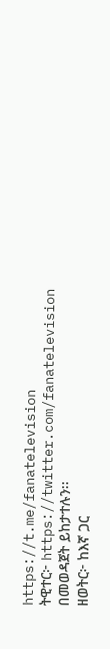https://t.me/fanatelevision
ትዊተር፦ https://twitter.com/fanatelevision በመወዳጀት ይከታተሉን፡፡
ዘወትር፦ ከእኛ ጋር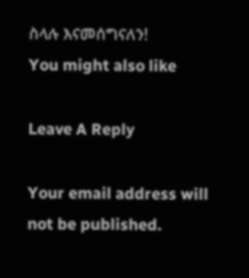ስላሉ እናመሰግናለን!
You might also like

Leave A Reply

Your email address will not be published.